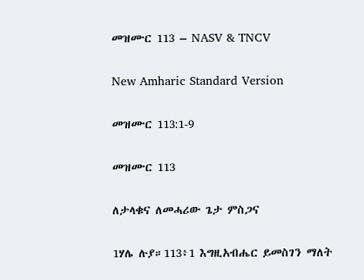መዝሙር 113 – NASV & TNCV

New Amharic Standard Version

መዝሙር 113:1-9

መዝሙር 113

ለታላቁና ለመሓሪው ጌታ ምስጋና

1ሃሌ ሉያ።113፥1 እግዚአብሔር ይመስገን ማለት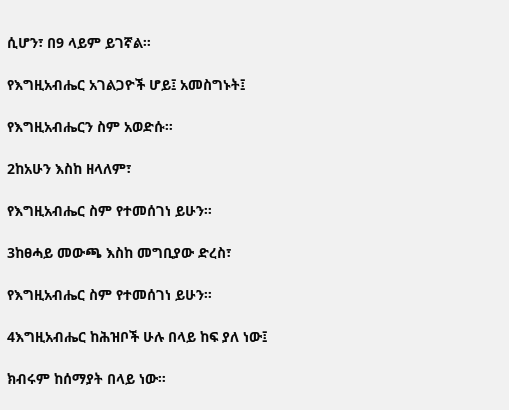ሲሆን፣ በ9 ላይም ይገኛል።

የእግዚአብሔር አገልጋዮች ሆይ፤ አመስግኑት፤

የእግዚአብሔርን ስም አወድሱ።

2ከአሁን እስከ ዘላለም፣

የእግዚአብሔር ስም የተመሰገነ ይሁን።

3ከፀሓይ መውጫ እስከ መግቢያው ድረስ፣

የእግዚአብሔር ስም የተመሰገነ ይሁን።

4እግዚአብሔር ከሕዝቦች ሁሉ በላይ ከፍ ያለ ነው፤

ክብሩም ከሰማያት በላይ ነው።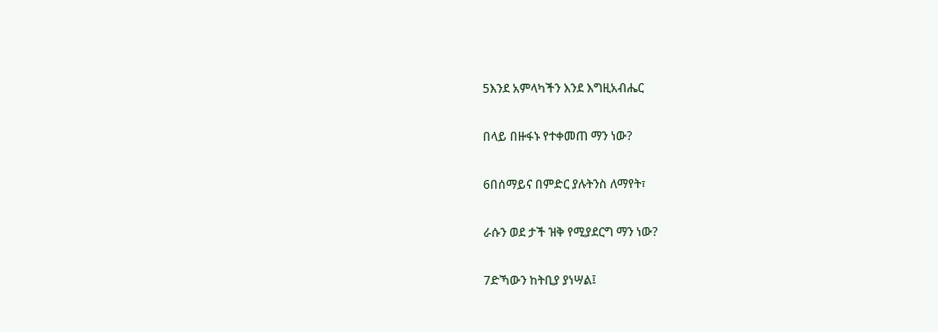5እንደ አምላካችን እንደ እግዚአብሔር

በላይ በዙፋኑ የተቀመጠ ማን ነው?

6በሰማይና በምድር ያሉትንስ ለማየት፣

ራሱን ወደ ታች ዝቅ የሚያደርግ ማን ነው?

7ድኻውን ከትቢያ ያነሣል፤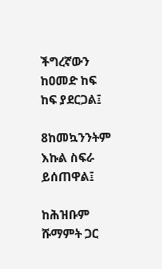ችግረኛውን ከዐመድ ከፍ ከፍ ያደርጋል፤

8ከመኳንንትም እኩል ስፍራ ይሰጠዋል፤

ከሕዝቡም ሹማምት ጋር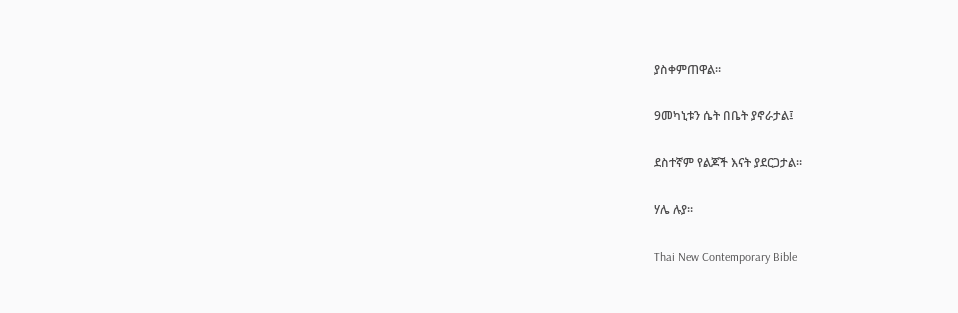ያስቀምጠዋል።

9መካኒቱን ሴት በቤት ያኖራታል፤

ደስተኛም የልጆች እናት ያደርጋታል።

ሃሌ ሉያ።

Thai New Contemporary Bible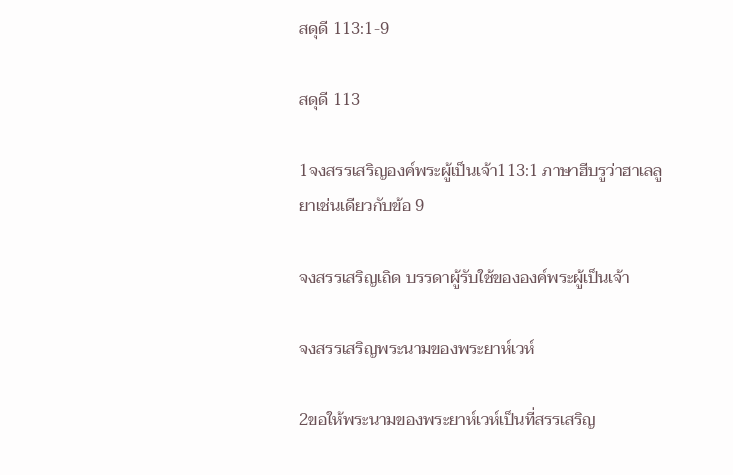สดุดี 113:1-9

สดุดี 113

1จงสรรเสริญองค์พระผู้เป็นเจ้า113:1 ภาษาฮีบรูว่าฮาเลลูยาเช่นเดียวกับข้อ 9

จงสรรเสริญเถิด บรรดาผู้รับใช้ขององค์พระผู้เป็นเจ้า

จงสรรเสริญพระนามของพระยาห์เวห์

2ขอให้พระนามของพระยาห์เวห์เป็นที่สรรเสริญ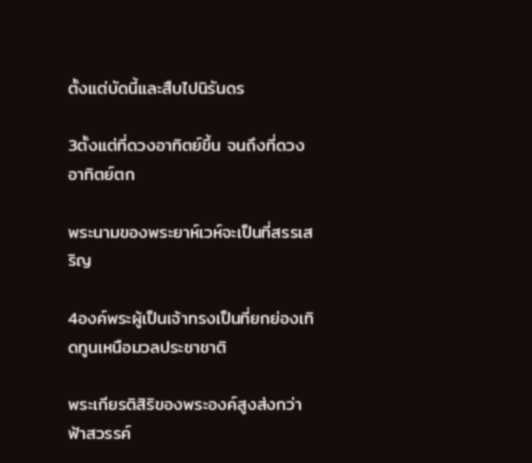ตั้งแต่บัดนี้และสืบไปนิรันดร

3ตั้งแต่ที่ดวงอาทิตย์ขึ้น จนถึงที่ดวงอาทิตย์ตก

พระนามของพระยาห์เวห์จะเป็นที่สรรเสริญ

4องค์พระผู้เป็นเจ้าทรงเป็นที่ยกย่องเทิดทูนเหนือมวลประชาชาติ

พระเกียรติสิริของพระองค์สูงส่งกว่าฟ้าสวรรค์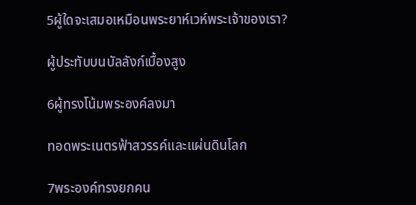5ผู้ใดจะเสมอเหมือนพระยาห์เวห์พระเจ้าของเรา?

ผู้ประทับบนบัลลังก์เบื้องสูง

6ผู้ทรงโน้มพระองค์ลงมา

ทอดพระเนตรฟ้าสวรรค์และแผ่นดินโลก

7พระองค์ทรงยกคน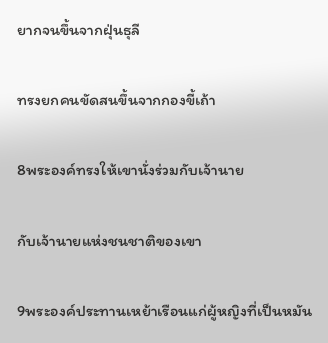ยากจนขึ้นจากฝุ่นธุลี

ทรงยกคนขัดสนขึ้นจากกองขี้เถ้า

8พระองค์ทรงให้เขานั่งร่วมกับเจ้านาย

กับเจ้านายแห่งชนชาติของเขา

9พระองค์ประทานเหย้าเรือนแก่ผู้หญิงที่เป็นหมัน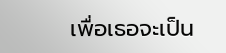เพื่อเธอจะเป็น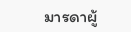มารดาผู้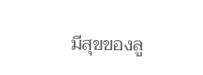มีสุขของลู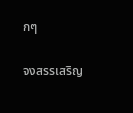กๆ

จงสรรเสริญ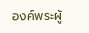องค์พระผู้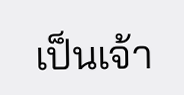เป็นเจ้า